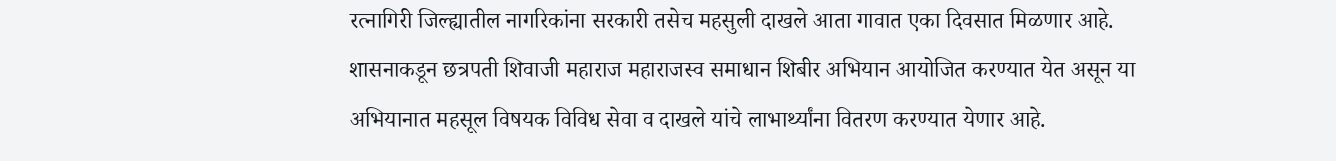रत्नागिरी जिल्ह्यातील नागरिकांना सरकारी तसेच महसुली दाखले आता गावात एका दिवसात मिळणार आहे. शासनाकडून छत्रपती शिवाजी महाराज महाराजस्व समाधान शिबीर अभियान आयोजित करण्यात येत असून या अभियानात महसूल विषयक विविध सेवा व दाखले यांचे लाभार्थ्यांना वितरण करण्यात येणार आहे.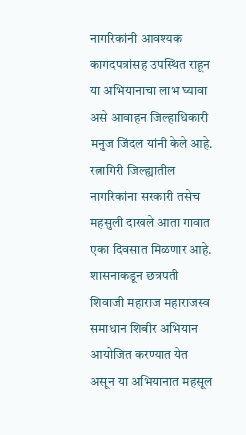नागरिकांनी आवश्यक कागदपत्रांसह उपस्थित राहून या अभियानाचा लाभ घ्यावा असे आवाहन जिल्हाधिकारी मनुज जिंदल यांनी केले आहे.
रत्नागिरी जिल्ह्यातील नागरिकांना सरकारी तसेच महसुली दाखले आता गावात एका दिवसात मिळणार आहे. शासनाकडून छत्रपती शिवाजी महाराज महाराजस्व समाधान शिबीर अभियान आयोजित करण्यात येत असून या अभियानात महसूल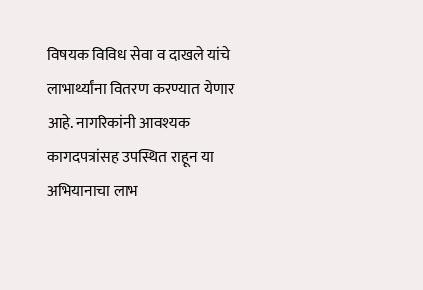विषयक विविध सेवा व दाखले यांचे लाभार्थ्यांना वितरण करण्यात येणार आहे. नागरिकांनी आवश्यक कागदपत्रांसह उपस्थित राहून या अभियानाचा लाभ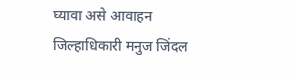घ्यावा असे आवाहन जिल्हाधिकारी मनुज जिंदल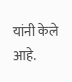यांनी केले आहे.